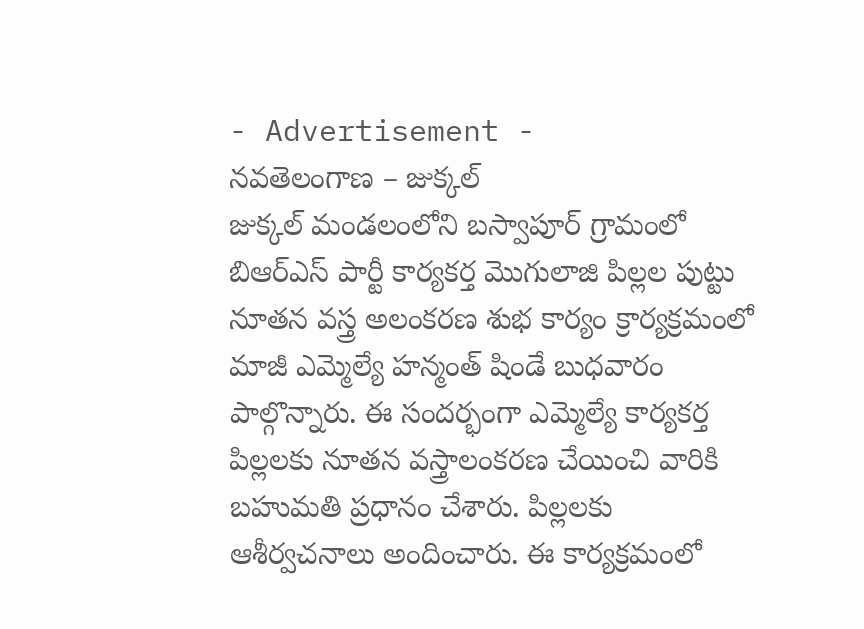- Advertisement -
నవతెలంగాణ – జుక్కల్
జుక్కల్ మండలంలోని బస్వాపూర్ గ్రామంలో బిఆర్ఎస్ పార్టీ కార్యకర్త మొగులాజి పిల్లల పుట్టు నూతన వస్త్ర అలంకరణ శుభ కార్యం క్రార్యక్రమంలో మాజీ ఎమ్మెల్యే హన్మంత్ షిండే బుధవారం పాల్గొన్నారు. ఈ సందర్భంగా ఎమ్మెల్యే కార్యకర్త పిల్లలకు నూతన వస్త్రాలంకరణ చేయించి వారికి బహుమతి ప్రధానం చేశారు. పిల్లలకు ఆశీర్వచనాలు అందించారు. ఈ కార్యక్రమంలో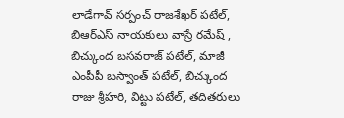లాడేగావ్ సర్పంచ్ రాజశేఖర్ పటేల్, బిఆర్ఎస్ నాయకులు వాస్రే రమేష్ , బిచ్కుంద బసవరాజ్ పటేల్, మాజీ ఎంపీపీ బస్వాంత్ పటేల్, బిచ్కుంద రాజు శ్రీహరి, విట్టు పటేల్, తదితరులు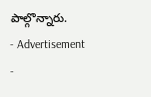పాల్గొన్నారు.
- Advertisement -